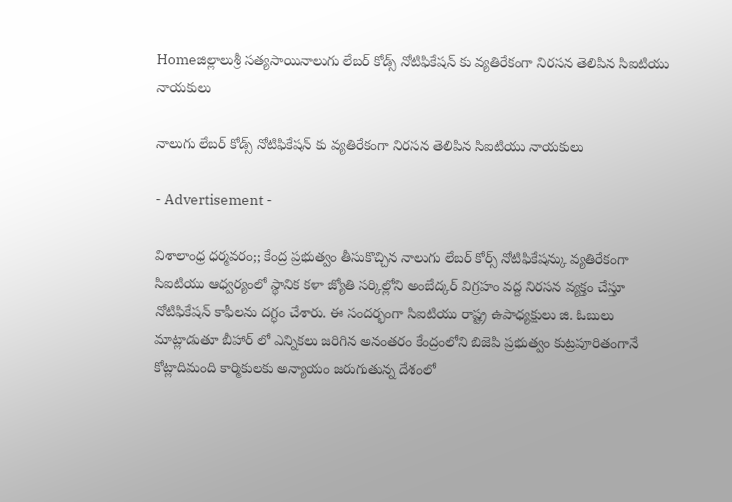Homeజిల్లాలుశ్రీ సత్యసాయినాలుగు లేబర్ కోడ్స్ నోటిఫికేషన్ కు వ్యతిరేకంగా నిరసన తెలిపిన సిఐటియు నాయకులు

నాలుగు లేబర్ కోడ్స్ నోటిఫికేషన్ కు వ్యతిరేకంగా నిరసన తెలిపిన సిఐటియు నాయకులు

- Advertisement -

విశాలాంధ్ర ధర్మవరం;; కేంద్ర ప్రభుత్వం తీసుకొచ్చిన నాలుగు లేబర్ కోర్స్ నోటిఫికేషన్కు వ్యతిరేకంగా సిఐటియు ఆధ్వర్యంలో స్థానిక కళా జ్యోతి సర్కిల్లోని అంబేద్కర్ విగ్రహం వద్ద నిరసన వ్యక్తం చేస్తూ నోటిఫికేషన్ కాఫీలను దగ్ధం చేశారు. ఈ సందర్భంగా సిఐటియు రాష్ట్ర ఉపాధ్యక్షులు జి. ఓబులు మాట్లాడుతూ బీహార్ లో ఎన్నికలు జరిగిన అనంతరం కేంద్రంలోని బిజెపి ప్రభుత్వం కుట్రపూరితంగానే కోట్లాదిమంది కార్మికులకు అన్యాయం జరుగుతున్న దేశంలో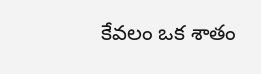కేవలం ఒక శాతం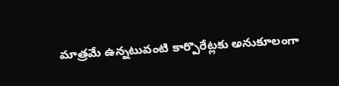మాత్రమే ఉన్నటువంటి కార్పొరేట్లకు అనుకూలంగా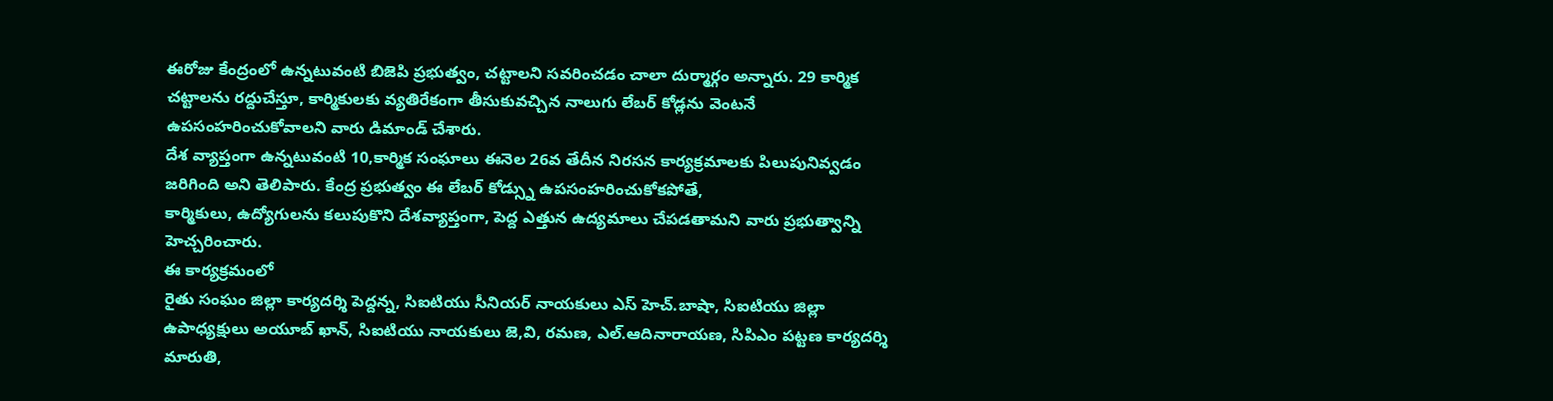ఈరోజు కేంద్రంలో ఉన్నటువంటి బిజెపి ప్రభుత్వం, చట్టాలని సవరించడం చాలా దుర్మార్గం అన్నారు. 29 కార్మిక చట్టాలను రద్దుచేస్తూ, కార్మికులకు వ్యతిరేకంగా తీసుకువచ్చిన నాలుగు లేబర్ కోడ్లను వెంటనే ఉపసంహరించుకోవాలని వారు డిమాండ్ చేశారు.
దేశ వ్యాప్తంగా ఉన్నటువంటి 10,కార్మిక సంఘాలు ఈనెల 26వ తేదీన నిరసన కార్యక్రమాలకు పిలుపునివ్వడం జరిగింది అని తెలిపారు. కేంద్ర ప్రభుత్వం ఈ లేబర్ కోడ్స్ను ఉపసంహరించుకోకపోతే,
కార్మికులు, ఉద్యోగులను కలుపుకొని దేశవ్యాప్తంగా, పెద్ద ఎత్తున ఉద్యమాలు చేపడతామని వారు ప్రభుత్వాన్ని హెచ్చరించారు.
ఈ కార్యక్రమంలో
రైతు సంఘం జిల్లా కార్యదర్శి పెద్దన్న, సిఐటియు సీనియర్ నాయకులు ఎస్ హెచ్.బాషా, సిఐటియు జిల్లా ఉపాధ్యక్షులు అయూబ్ ఖాన్, సిఐటియు నాయకులు జె,వి, రమణ, ఎల్.ఆదినారాయణ, సిపిఎం పట్టణ కార్యదర్శి మారుతి,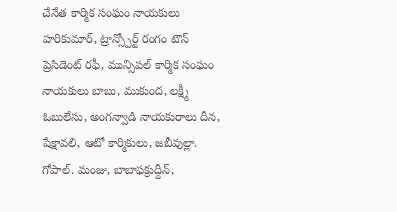చేనేత కార్మిక సంఘం నాయకులు హరికుమార్, ట్రాన్స్పోర్ట్ రంగం టౌన్ ప్రెసిడెంట్ రఫీ, మున్సిపల్ కార్మిక సంఘం నాయకులు బాబు, ముకుంద, లక్ష్మీ ఓబులేసు, అంగన్వాడి నాయకురాలు దీన, షేక్షావలి, ఆటో కార్మికులు, జబీవుల్లా. గోపాల్. మంజు, బాబాఫక్రుద్దీన్,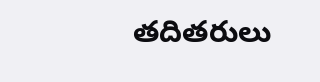తదితరులు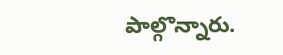పాల్గొన్నారు.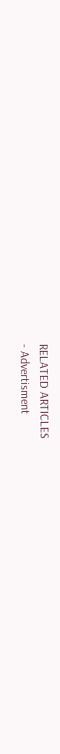RELATED ARTICLES
- Advertisment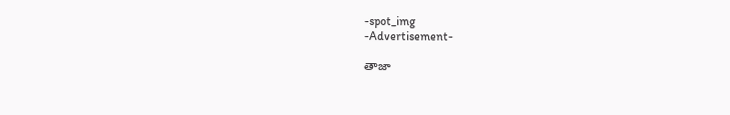-spot_img
-Advertisement-

తాజా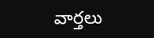వార్తలు